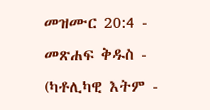መዝሙር 20:4 - መጽሐፍ ቅዱስ - (ካቶሊካዊ እትም -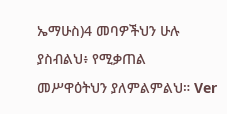ኤማሁስ)4 መባዎችህን ሁሉ ያስብልህ፥ የሚቃጠል መሥዋዕትህን ያለምልምልህ። Ver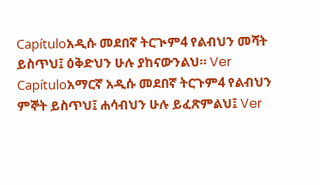Capítuloአዲሱ መደበኛ ትርጒም4 የልብህን መሻት ይስጥህ፤ ዕቅድህን ሁሉ ያከናውንልህ። Ver Capítuloአማርኛ አዲሱ መደበኛ ትርጉም4 የልብህን ምኞት ይስጥህ፤ ሐሳብህን ሁሉ ይፈጽምልህ፤ Ver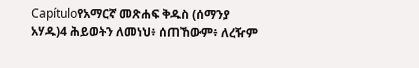Capítuloየአማርኛ መጽሐፍ ቅዱስ (ሰማንያ አሃዱ)4 ሕይወትን ለመነህ፥ ሰጠኸውም፥ ለረዥም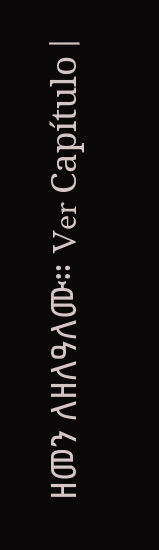ዘመን ለዘለዓለሙ። Ver Capítulo |